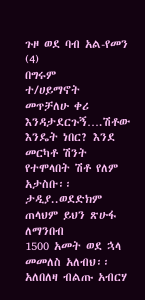ጉዞ ወደ ባብ አል-የመን (4)
በግሩም
ተ/ሀይማኖት
መጥቻለሁ ቀሪ እንዳታደርጉኝ….ሽቶው እንዴት ነበር? እንደ መርካቶ ሽንት የተሞላበት ሽቶ የለም አታስቡ፡፡
ታዲያ..ወደድክም ጠላህም ይህን ጽሁፋ ለማንበብ
1500 አመት ወደ ኋላ መመለስ አለብህ፡፡ አለበለዛ ብልጡ አብርሃ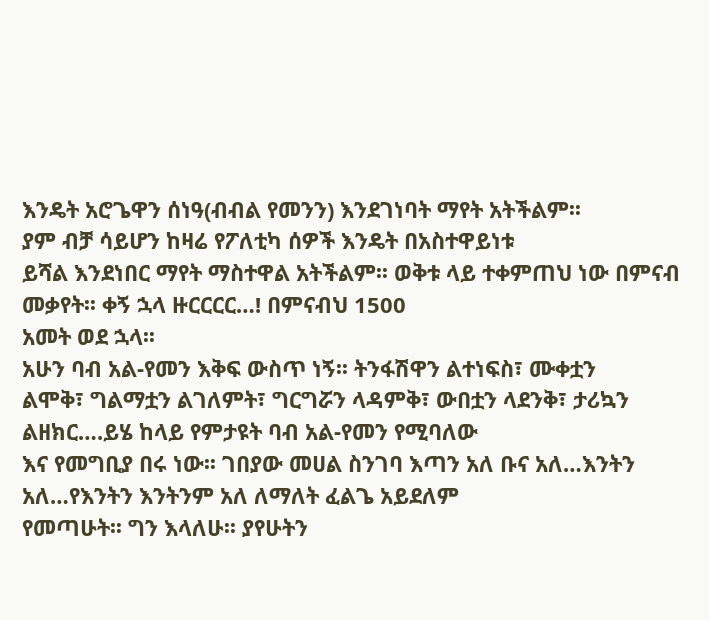እንዴት አሮጌዋን ሰነዓ(ብብል የመንን) እንደገነባት ማየት አትችልም፡፡
ያም ብቻ ሳይሆን ከዛሬ የፖለቲካ ሰዎች እንዴት በአስተዋይነቱ
ይሻል እንደነበር ማየት ማስተዋል አትችልም፡፡ ወቅቱ ላይ ተቀምጠህ ነው በምናብ መቃየት፡፡ ቀኝ ኋላ ዙርርርር…! በምናብህ 1500
አመት ወደ ኋላ፡፡
አሁን ባብ አል-የመን እቅፍ ውስጥ ነኝ፡፡ ትንፋሽዋን ልተነፍስ፣ ሙቀቷን
ልሞቅ፣ ግልማቷን ልገለምት፣ ግርግሯን ላዳምቅ፣ ውበቷን ላደንቅ፣ ታሪኳን ልዘክር….ይሄ ከላይ የምታዩት ባብ አል-የመን የሚባለው
እና የመግቢያ በሩ ነው፡፡ ገበያው መሀል ስንገባ እጣን አለ ቡና አለ…እንትን አለ…የእንትን እንትንም አለ ለማለት ፈልጌ አይደለም
የመጣሁት፡፡ ግን እላለሁ፡፡ ያየሁትን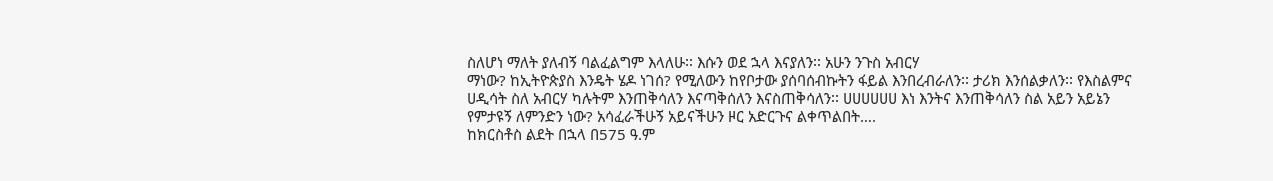ስለሆነ ማለት ያለብኝ ባልፈልግም እላለሁ፡፡ እሱን ወደ ኋላ እናያለን፡፡ አሁን ንጉስ አብርሃ
ማነው? ከኢትዮጵያስ እንዴት ሄዶ ነገሰ? የሚለውን ከየቦታው ያሰባሰብኩትን ፋይል እንበረብራለን፡፡ ታሪክ እንሰልቃለን፡፡ የእስልምና
ሀዲሳት ስለ አብርሃ ካሉትም እንጠቅሳለን እናጣቅሰለን እናስጠቅሳለን፡፡ ሀሀሀሀሀሀ እነ እንትና እንጠቅሳለን ስል አይን አይኔን
የምታዩኝ ለምንድን ነው? አሳፈራችሁኝ አይናችሁን ዞር አድርጉና ልቀጥልበት….
ከክርስቶስ ልደት በኋላ በ575 ዓ.ም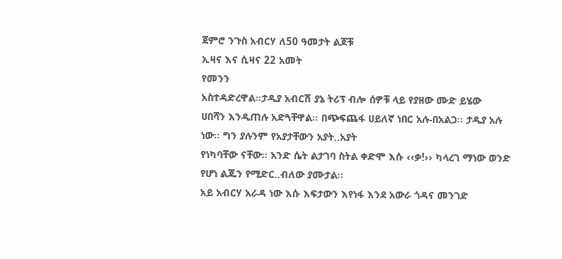ጀምሮ ንጉስ አብርሃ ለ50 ዓመታት ልጆቹ
ኢዛና እና ሲዛና 22 አመት
የመንን
አስተዳድረዋል፡፡ታዲያ አብርሽ ያኔ ትሪፕ ብሎ ሰዎቹ ላይ የያዘው ሙድ ይሄው
ሀበሻን እንዲጠሉ አድጓቸዋል፡፡ በጭፍጨፋ ሀይለኛ ነበር አሉ-በአልጋ፡፡ ታዲያ አሉ ነው፡፡ ግን ያሉንም የአያታቸውን አያት..አያት
የነካባቸው ናቸው፡፡ አንድ ሴት ልታገባ ስትል ቀድሞ እሱ ‹‹ቃ!›› ካላረገ ማነው ወንድ የሆነ ልጁን የሚድር..ብለው ያሙታል፡፡
አይ አብርሃ አራዳ ነው እሱ እፍታውን እየነፋ እንደ አውራ ጎዳና መንገድ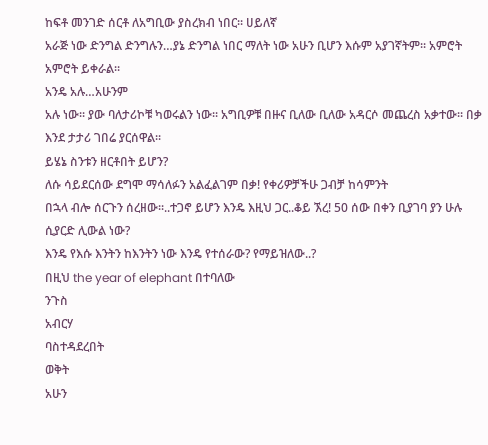ከፍቶ መንገድ ሰርቶ ለአግቢው ያስረክብ ነበር፡፡ ሀይለኛ
አራጅ ነው ድንግል ድንግሉን…ያኔ ድንግል ነበር ማለት ነው አሁን ቢሆን እሱም አያገኛትም፡፡ አምሮት አምሮት ይቀራል፡፡
አንዴ አሉ…አሁንም
አሉ ነው፡፡ ያው ባለታሪኮቹ ካወሩልን ነው፡፡ አግቢዎቹ በዙና ቢለው ቢለው አዳርሶ መጨረስ አቃተው፡፡ በቃ እንደ ታታሪ ገበሬ ያርሰዋል፡፡
ይሄኔ ስንቱን ዘርቶበት ይሆን?
ለሱ ሳይደርሰው ደግሞ ማሳለፉን አልፈልገም በቃ! የቀሪዎቻችሁ ጋብቻ ከሳምንት
በኋላ ብሎ ሰርጉን ሰረዘው፡፡..ተጋኖ ይሆን እንዴ እዚህ ጋር..ቆይ ኧረ! 50 ሰው በቀን ቢያገባ ያን ሁሉ ሲያርድ ሊውል ነው?
እንዴ የእሱ እንትን ከእንትን ነው እንዴ የተሰራው? የማይዝለው..?
በዚህ the year of elephant በተባለው
ንጉስ
አብርሃ
ባስተዳደረበት
ወቅት
አሁን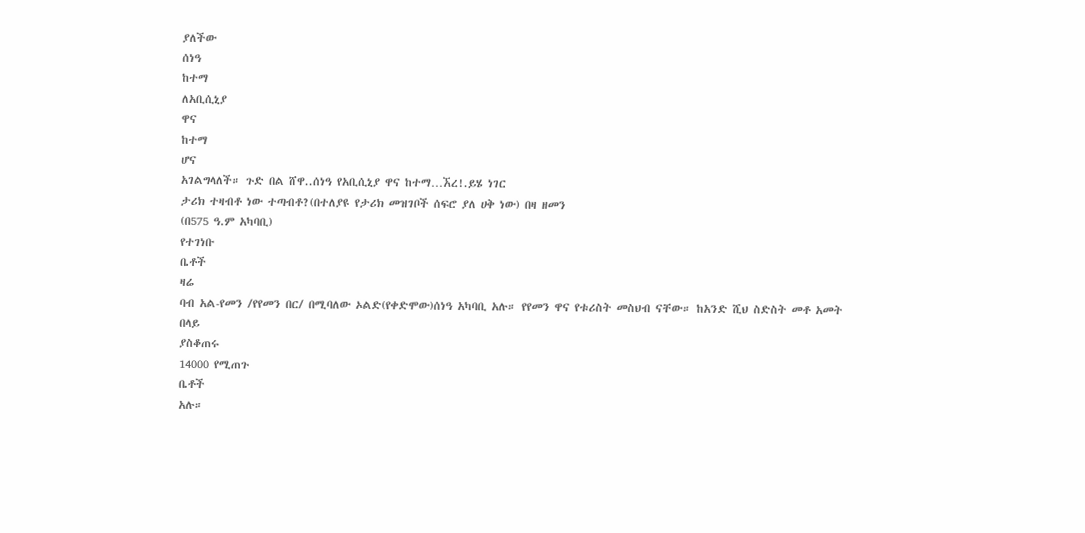ያለችው
ሰነዓ
ከተማ
ለአቢሲኒያ
ዋና
ከተማ
ሆና
አገልግላለች። ጉድ በል ሸዋ..ሰነዓ የአቢሲኒያ ዋና ከተማ…ኧረ!.ይሄ ነገር
ታሪክ ተዛብቶ ነው ተጣብቶ?(በተለያዩ የታሪክ መዝገቦች ሰፍሮ ያለ ሀቅ ነው) በዛ ዘመን
(በ575 ዓ.ም አካባቢ)
የተገነቡ
ቤቶች
ዛሬ
ባብ አል-የመን /የየመን በር/ በሚባለው ኦልድ(የቀድሞው)ሰነዓ አካባቢ አሉ። የየመን ዋና የቱሪስት መስህብ ናቸው። ከአንድ ሺህ ስድስት መቶ አመት
በላይ
ያስቆጠሩ
14000 የሚጠጉ
ቤቶች
አሉ።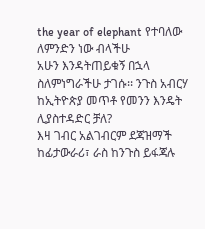the year of elephant የተባለው ለምንድን ነው ብላችሁ
አሁን እንዳትጠይቁኝ በኋላ ስለምነግራችሁ ታገሱ፡፡ ንጉስ አብርሃ ከኢትዮጵያ መጥቶ የመንን እንዴት ሊያስተዳድር ቻለ?
እዛ ገብር አልገብርም ደጃዝማች ከፊታውራሪ፣ ራስ ከንጉስ ይፋጃሉ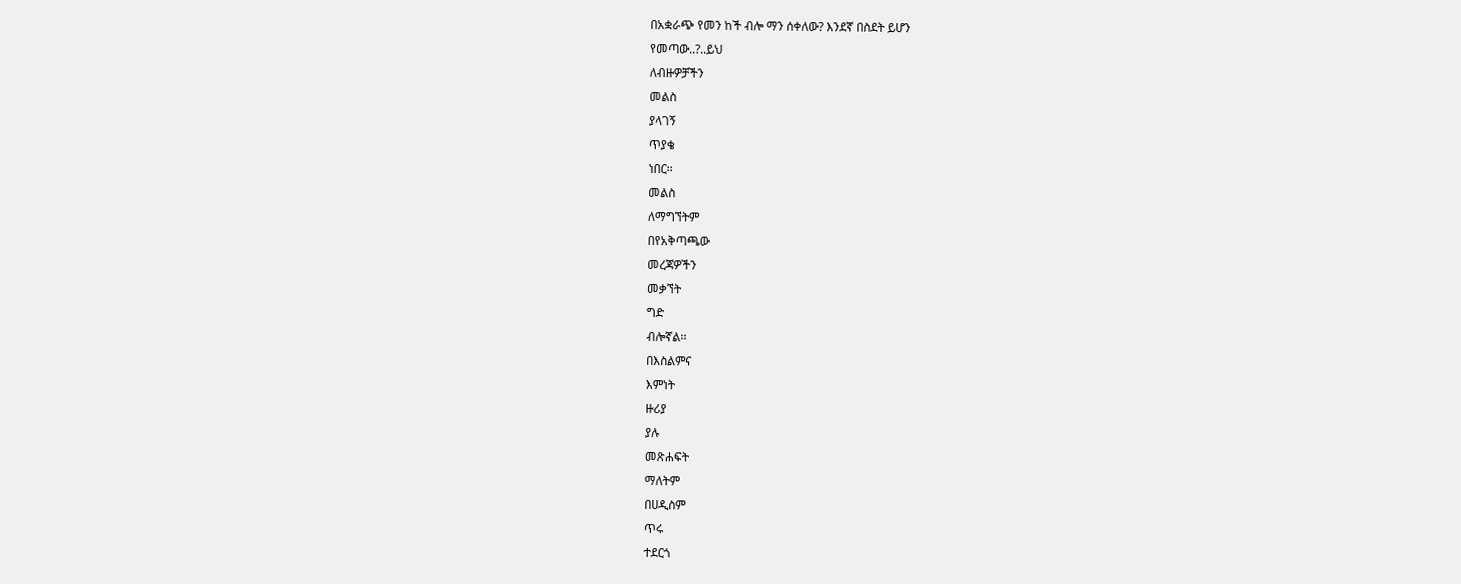በአቋራጭ የመን ከች ብሎ ማን ሰቀለው? እንደኛ በስደት ይሆን
የመጣው..?..ይህ
ለብዙዎቻችን
መልስ
ያላገኝ
ጥያቄ
ነበር፡፡
መልስ
ለማግኘትም
በየአቅጣጫው
መረጃዎችን
መቃኘት
ግድ
ብሎኛል፡፡
በእስልምና
እምነት
ዙሪያ
ያሉ
መጽሐፍት
ማለትም
በሀዲስም
ጥሩ
ተደርጎ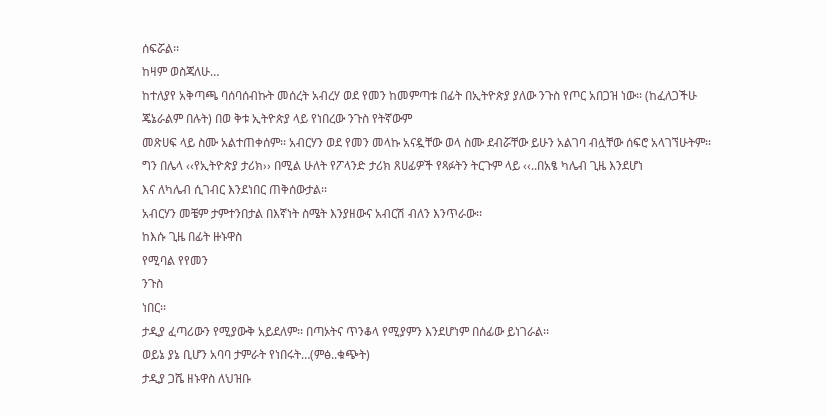ሰፍሯል፡፡
ከዛም ወስጃለሁ…
ከተለያየ አቅጣጫ ባሰባሰብኩት መሰረት አብረሃ ወደ የመን ከመምጣቱ በፊት በኢትዮጵያ ያለው ንጉስ የጦር አበጋዝ ነው፡፡ (ከፈለጋችሁ
ጄኔራልም በሉት) በወ ቅቱ ኢትዮጵያ ላይ የነበረው ንጉስ የትኛውም
መጽሀፍ ላይ ስሙ አልተጠቀሰም፡፡ አብርሃን ወደ የመን መላኩ አናዷቸው ወላ ስሙ ደብሯቸው ይሁን አልገባ ብሏቸው ሰፍሮ አላገኘሁትም፡፡
ግን በሌላ ‹‹የኢትዮጵያ ታሪክ›› በሚል ሁለት የፖላንድ ታሪክ ጸሀፊዎች የጻፉትን ትርጉም ላይ ‹‹..በአፄ ካሌብ ጊዜ እንደሆነ
እና ለካሌብ ሲገብር እንደነበር ጠቅሰውታል፡፡
አብርሃን መቼም ታምተንበታል በእኛነት ስሜት እንያዘውና አብርሽ ብለን እንጥራው፡፡
ከእሱ ጊዜ በፊት ዙኑዋስ
የሚባል የየመን
ንጉስ
ነበር፡፡
ታዲያ ፈጣሪውን የሚያውቅ አይደለም፡፡ በጣኦትና ጥንቆላ የሚያምን እንደሆነም በሰፊው ይነገራል፡፡
ወይኔ ያኔ ቢሆን አባባ ታምራት የነበሩት…(ምፅ..ቁጭት)
ታዲያ ጋሼ ዘኑዋስ ለህዝቡ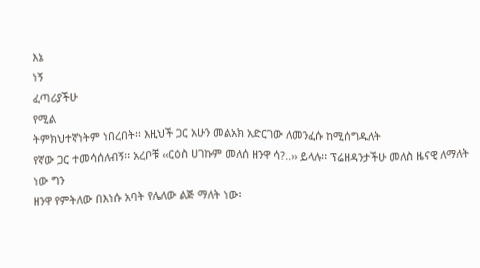እኔ
ነኝ
ፈጣሪያችሁ
የሚል
ትምክህተኛነትም ነበረበት፡፡ እዚህች ጋር አሁን መልአክ አድርገው ለመንፈሱ ከሚሰግዱለት
የኛው ጋር ተመሳሰለብኝ፡፡ አረቦቹ ‹‹ርዕስ ሀገኩም መለሰ ዘንዋ ሳ?..›› ይላሉ፡፡ ፕሬዘዳንታችሁ መለስ ዜናዊ ለማለት ነው ግን
ዘንዋ የምትለው በእነሱ አባት የሌለው ልጅ ማለት ነው፡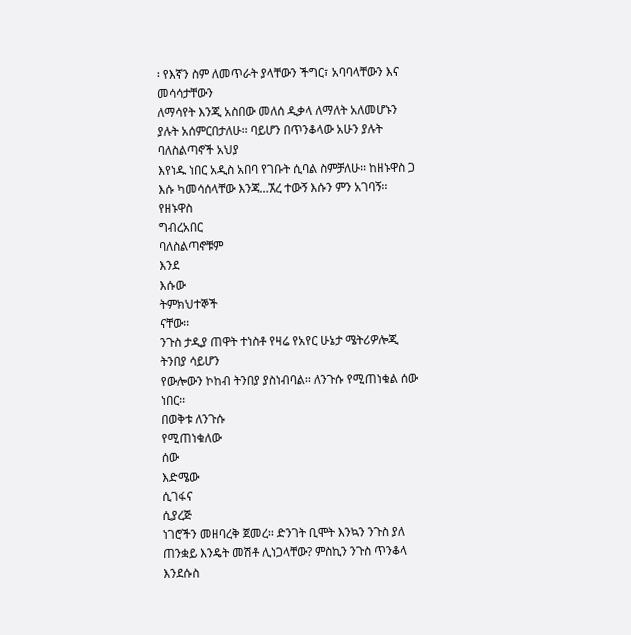፡ የእኛን ስም ለመጥራት ያላቸውን ችግር፣ አባባላቸውን እና መሳሳታቸውን
ለማሳየት እንጂ አስበው መለሰ ዲቃላ ለማለት አለመሆኑን ያሉት አሰምርበታለሁ፡፡ ባይሆን በጥንቆላው አሁን ያሉት ባለስልጣኖች አህያ
እየነዱ ነበር አዲስ አበባ የገቡት ሲባል ስምቻለሁ፡፡ ከዘኑዋስ ጋ እሱ ካመሳሰላቸው እንጃ…ኧረ ተውኝ እሱን ምን አገባኝ፡፡ የዘኑዋስ
ግብረአበር
ባለስልጣኖቹም
እንደ
እሱው
ትምክህተኞች
ናቸው፡፡
ንጉስ ታዲያ ጠዋት ተነስቶ የዛሬ የአየር ሁኔታ ሜትሪዎሎጂ ትንበያ ሳይሆን
የውሎውን ኮከብ ትንበያ ያስነብባል፡፡ ለንጉሱ የሚጠነቁል ሰው ነበር፡፡
በወቅቱ ለንጉሱ
የሚጠነቁለው
ሰው
እድሜው
ሲገፋና
ሲያረጅ
ነገሮችን መዘባረቅ ጀመረ፡፡ ድንገት ቢሞት እንኳን ንጉስ ያለ ጠንቋይ እንዴት መሽቶ ሊነጋላቸው? ምስኪን ንጉስ ጥንቆላ እንደሱስ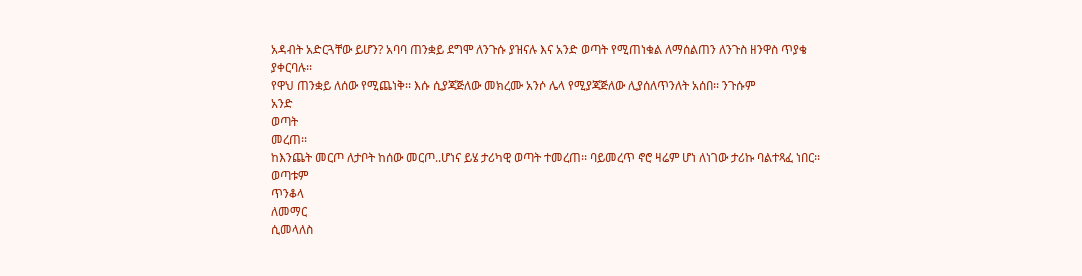አዳብት አድርጓቸው ይሆን? አባባ ጠንቋይ ደግሞ ለንጉሱ ያዝናሉ እና አንድ ወጣት የሚጠነቁል ለማሰልጠን ለንጉስ ዘንዋስ ጥያቄ
ያቀርባሉ፡፡
የዋህ ጠንቋይ ለሰው የሚጨነቅ፡፡ እሱ ሲያጃጅለው መክረሙ አንሶ ሌላ የሚያጃጅለው ሊያሰለጥንለት አሰበ፡፡ ንጉሱም
አንድ
ወጣት
መረጠ፡፡
ከእንጨት መርጦ ለታቦት ከሰው መርጦ..ሆነና ይሄ ታሪካዊ ወጣት ተመረጠ፡፡ ባይመረጥ ኖሮ ዛሬም ሆነ ለነገው ታሪኩ ባልተጻፈ ነበር፡፡
ወጣቱም
ጥንቆላ
ለመማር
ሲመላለስ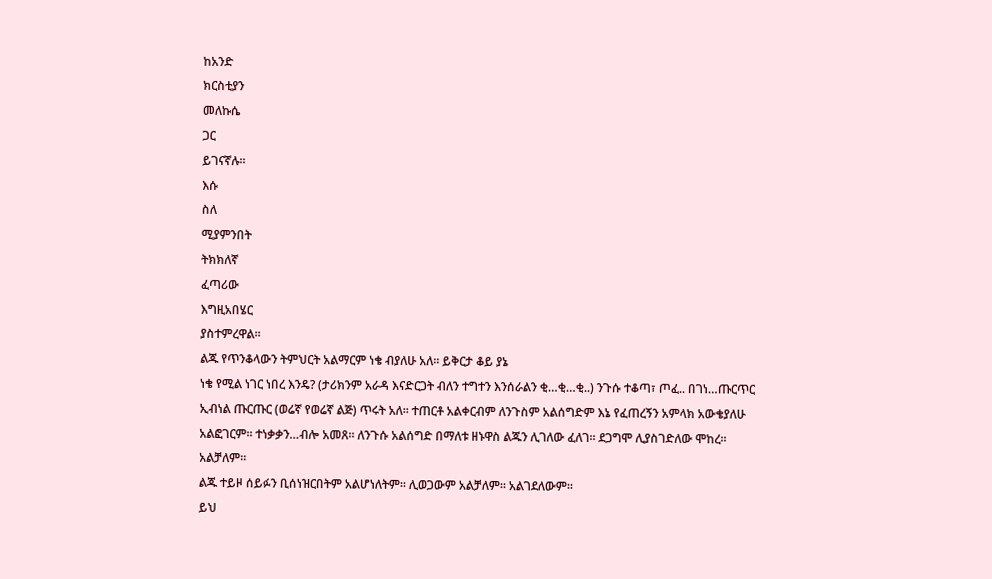ከአንድ
ክርስቲያን
መለኩሴ
ጋር
ይገናኛሉ፡፡
እሱ
ስለ
ሚያምንበት
ትክክለኛ
ፈጣሪው
እግዚአበሄር
ያስተምረዋል፡፡
ልጁ የጥንቆላውን ትምህርት አልማርም ነቄ ብያለሁ አለ፡፡ ይቅርታ ቆይ ያኔ
ነቄ የሚል ነገር ነበረ እንዴ? (ታሪክንም አራዳ እናድርጋት ብለን ተግተን እንሰራልን ቂ…ቂ…ቂ..) ንጉሱ ተቆጣ፣ ጦፈ.. በገነ…ጡርጥር
ኢብነል ጡርጡር (ወሬኛ የወሬኛ ልጅ) ጥሩት አለ፡፡ ተጠርቶ አልቀርብም ለንጉስም አልሰግድም እኔ የፈጠረኝን አምላክ አውቄያለሁ
አልፎገርም፡፡ ተነቃቃን…ብሎ አመጸ፡፡ ለንጉሱ አልሰግድ በማለቱ ዘኑዋስ ልጁን ሊገለው ፈለገ፡፡ ደጋግሞ ሊያስገድለው ሞከረ፡፡
አልቻለም፡፡
ልጁ ተይዞ ሰይፉን ቢሰነዝርበትም አልሆነለትም፡፡ ሊወጋውም አልቻለም፡፡ አልገደለውም፡፡
ይህ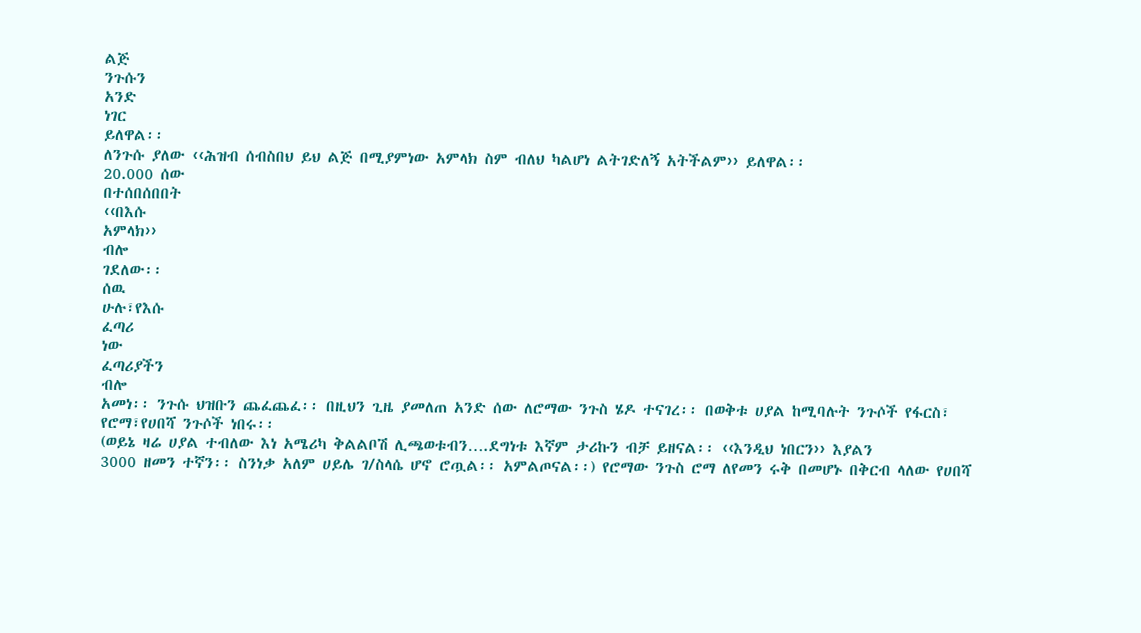ልጅ
ንጉሱን
አንድ
ነገር
ይለዋል፡፡
ለንጉሱ ያለው ‹‹ሕዝብ ሰብስበህ ይህ ልጅ በሚያምነው አምላክ ስም ብለህ ካልሆነ ልትገድለኝ አትችልም›› ይለዋል፡፡
20.000 ሰው
በተሰበሰበበት
‹‹በእሱ
አምላክ››
ብሎ
ገደለው፡፡
ሰዉ
ሁሉ፣የእሱ
ፈጣሪ
ነው
ፈጣሪያችን
ብሎ
አመነ፡፡ ንጉሱ ህዝቡን ጨፈጨፈ፡፡ በዚህን ጊዜ ያመለጠ አንድ ሰው ለሮማው ንጉስ ሄዶ ተናገረ፡፡ በወቅቱ ሀያል ከሚባሉት ንጉሶች የፋርስ፣ የሮማ፣የሀበሻ ንጉሶች ነበሩ፡፡
(ወይኔ ዛሬ ሀያል ተብለው እነ አሜሪካ ቅልልቦሽ ሊጫወቱብን….ደግነቱ እኛም ታሪኩን ብቻ ይዘናል፡፡ ‹‹እንዲህ ነበርን›› እያልን
3000 ዘመን ተኛን፡፡ ስንነቃ አለም ሀይሌ ገ/ስላሴ ሆኖ ሮጧል፡፡ አምልጦናል፡፡) የሮማው ንጉስ ሮማ ለየመን ሩቅ በመሆኑ በቅርብ ላለው የሀበሻ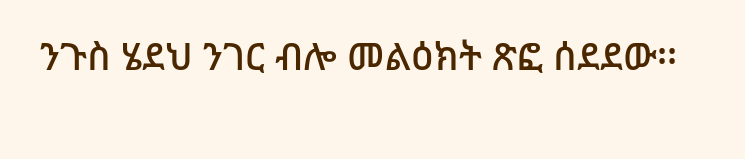ንጉስ ሄደህ ንገር ብሎ መልዕክት ጽፎ ሰደደው፡፡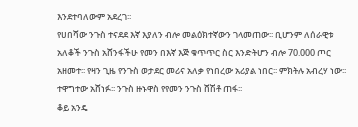እንደተባለውም አደረገ፡፡
የሀበሻው ንጉስ ተናደደ እኛ እያለን ብሎ መልዕክተኛውን ገላመጠው፡፡ ቢሆንም ለሰራዊቱ አለቆች ንጉስ አሸንፋችሁ የመን በእኛ እጅ ቁጥጥር ስር እንድትሆን ብሎ 70.000 ጦር
አዘመተ፡፡ የዛን ጊዜ የንጉስ ወታደር መሪና አለቃ የነበረው አሪያል ነበር፡፡ ምክትሉ አብረሃ ነው፡፡ ተዋግተው አሸነፉ፡፡ ንጉስ ዙኑዋስ የየመን ንጉስ ሸሽቶ ጠፋ፡፡
ቆይ አንዴ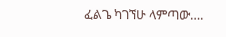ፈልጌ ካገኘሁ ላምጣው….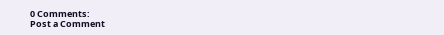0 Comments:
Post a Comment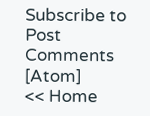Subscribe to Post Comments [Atom]
<< Home